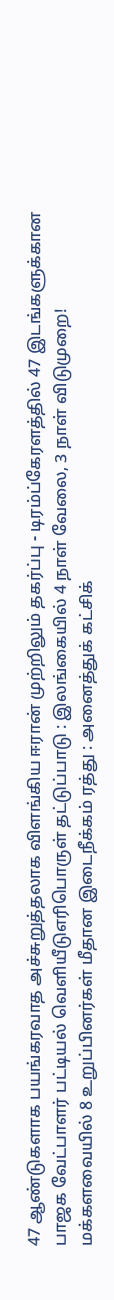47 ஆண்டுகளாக பயங்கரவாத அச்சுறுத்தலாக விளங்கிய ஈரான் முற்றிலும் தகர்ப்பு - டிரம்ப்கேரளத்தில் 47 இடங்களுக்கான பாஜக வேட்பாளர் பட்டியல் வெளியீடுஎரிபொருள் தட்டுப்பாடு : இலங்கையில் 4 நாள் வேலை, 3 நாள் விடுமுறை! மக்களவையில் 8 உறுப்பினர்கள் மீதான இடைநீக்கம் ரத்து : அனைத்துக் கட்சிக்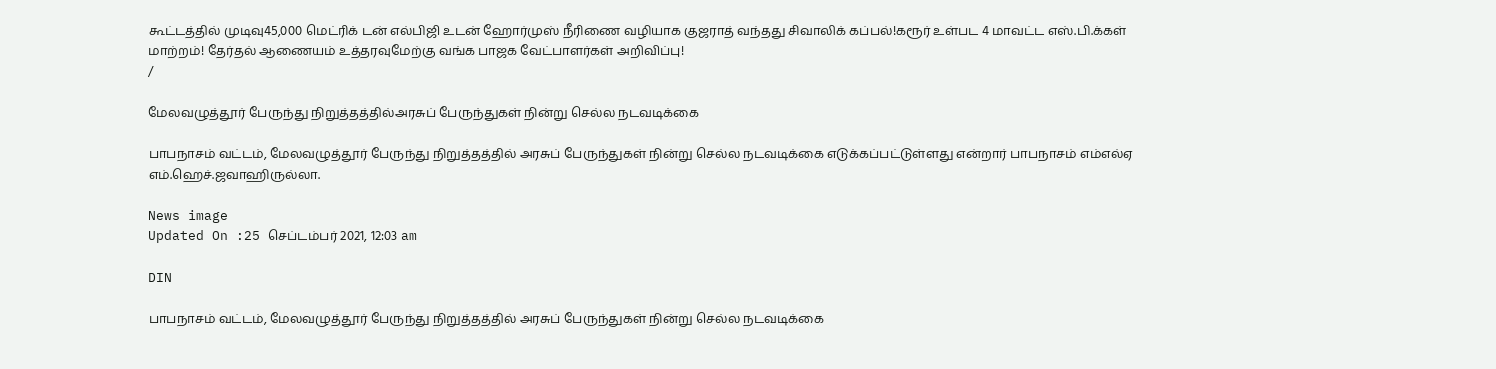கூட்டத்தில் முடிவு45,000 மெட்ரிக் டன் எல்பிஜி உடன் ஹோர்முஸ் நீரிணை வழியாக குஜராத் வந்தது சிவாலிக் கப்பல்!கரூர் உள்பட 4 மாவட்ட எஸ்.பி.க்கள் மாற்றம்! தேர்தல் ஆணையம் உத்தரவுமேற்கு வங்க பாஜக வேட்பாளர்கள் அறிவிப்பு!
/

மேலவழுத்தூர் பேருந்து நிறுத்தத்தில்அரசுப் பேருந்துகள் நின்று செல்ல நடவடிக்கை

பாபநாசம் வட்டம், மேலவழுத்தூர் பேருந்து நிறுத்தத்தில் அரசுப் பேருந்துகள் நின்று செல்ல நடவடிக்கை எடுக்கப்பட்டுள்ளது என்றார் பாபநாசம் எம்எல்ஏ எம்.ஹெச்.ஜவாஹிருல்லா.

News image
Updated On :25 செப்டம்பர் 2021, 12:03 am

DIN

பாபநாசம் வட்டம், மேலவழுத்தூர் பேருந்து நிறுத்தத்தில் அரசுப் பேருந்துகள் நின்று செல்ல நடவடிக்கை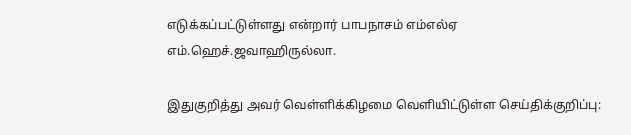எடுக்கப்பட்டுள்ளது என்றார் பாபநாசம் எம்எல்ஏ எம்.ஹெச்.ஜவாஹிருல்லா.

இதுகுறித்து அவர் வெள்ளிக்கிழமை வெளியிட்டுள்ள செய்திக்குறிப்பு: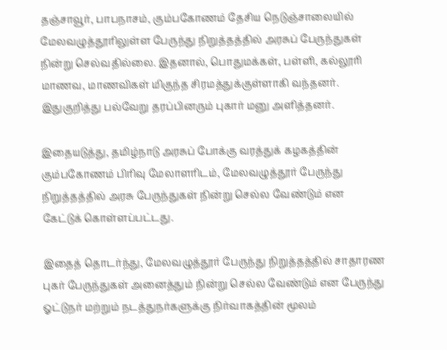தஞ்சாவூர், பாபநாசம், கும்பகோணம் தேசிய நெடுஞ்சாலையில் மேலவழுத்தூரிலுள்ள பேருந்து நிறுத்தத்தில் அரசுப் பேருந்துகள் நின்று செல்வதில்லை. இதனால், பொதுமக்கள், பள்ளி, கல்லூரி மாணவ, மாணவிகள் மிகுந்த சிரமத்துக்குள்ளாகி வந்தனர். இதுகுறித்து பல்வேறு தரப்பினரும் புகார் மனு அளித்தனர்.

இதையடுத்து, தமிழ்நாடு அரசுப் போக்கு வரத்துக் கழகத்தின் கும்பகோணம் பிரிவு மேலாளரிடம், மேலவழுத்தூர் பேருந்து நிறுத்தத்தில் அரசு பேருந்துகள் நின்று செல்ல வேண்டும் என கேட்டுக் கொள்ளப்பட்டது.

இதைத் தொடர்ந்து, மேலவழுத்தூர் பேருந்து நிறுத்தத்தில் சாதாரண புகர் பேருந்துகள் அனைத்தும் நின்று செல்ல வேண்டும் என பேருந்து ஓட்டுநர் மற்றும் நடத்துநர்களுக்கு நிர்வாகத்தின் மூலம்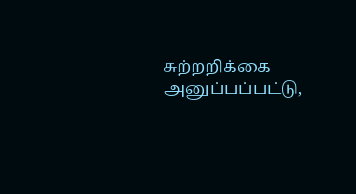சுற்றறிக்கை அனுப்பப்பட்டு,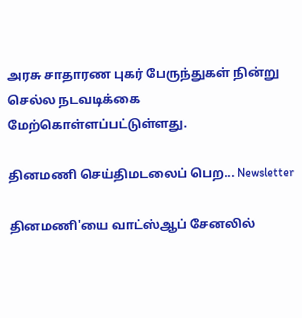அரசு சாதாரண புகர் பேருந்துகள் நின்று செல்ல நடவடிக்கை மேற்கொள்ளப்பட்டுள்ளது.

தினமணி செய்திமடலைப் பெற... Newsletter

தினமணி'யை வாட்ஸ்ஆப் சேனலில்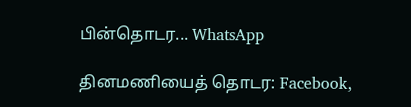பின்தொடர... WhatsApp

தினமணியைத் தொடர: Facebook,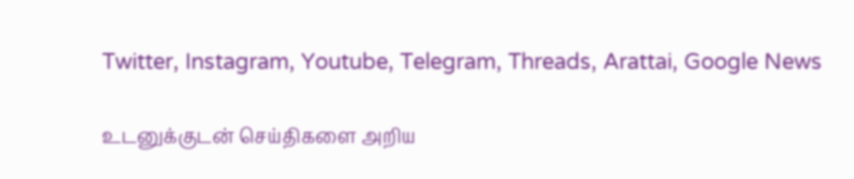Twitter, Instagram, Youtube, Telegram, Threads, Arattai, Google News

உடனுக்குடன் செய்திகளை அறிய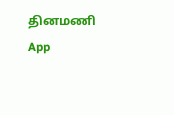தினமணி App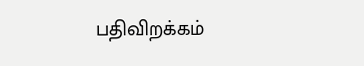பதிவிறக்கம்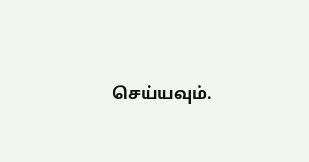செய்யவும்.